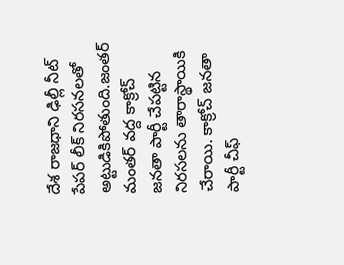దేశ రాజధాని ఢిల్లీ నీట్ పేపర్ లీక్ నిరసనలతో అట్టుడికిపోతుంది.జంతర్ మంతర్ వద్ద కాక్రోచ్ జనతా పార్టీ చేపట్టిన నిరసలను తారాస్థాయికి చేరాయి. కాక్రోచ్ జనతా పార్టీ చీఫ్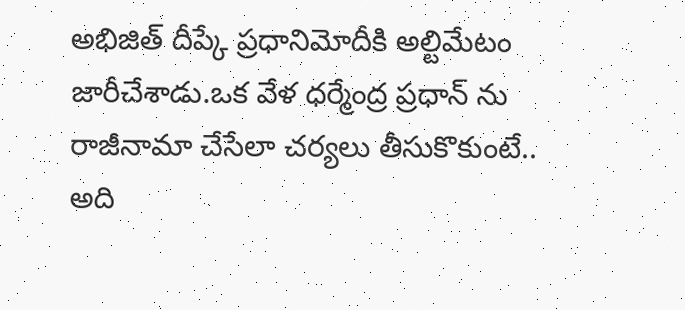అభిజిత్ దీప్కే ప్రధానిమోదీకి అల్టిమేటం జారీచేశాడు.ఒక వేళ ధర్మేంద్ర ప్రధాన్ ను రాజీనామా చేసేలా చర్యలు తీసుకొకుంటే.. అది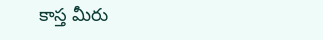కాస్త మీరు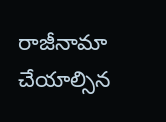రాజీనామా చేయాల్సిన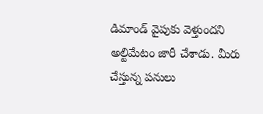డిమాండ్ వైపుకు వెళ్తుందని అల్టిమేటం జారీ చేశాడు. మీరు చేస్తున్న పనులు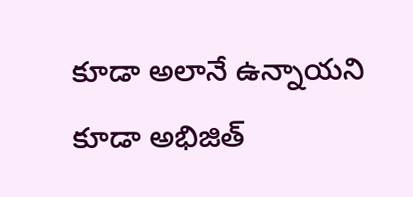కూడా అలానే ఉన్నాయని కూడా అభిజిత్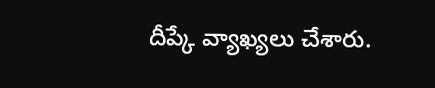దీప్కే వ్యాఖ్యలు చేశారు.